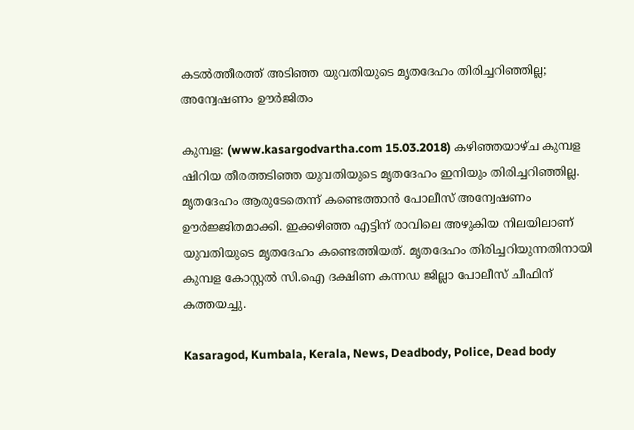കടല്‍ത്തീരത്ത് അടിഞ്ഞ യുവതിയുടെ മൃതദേഹം തിരിച്ചറിഞ്ഞില്ല; അന്വേഷണം ഊര്‍ജിതം

കുമ്പള: (www.kasargodvartha.com 15.03.2018) കഴിഞ്ഞയാഴ്ച കുമ്പള ഷിറിയ തീരത്തടിഞ്ഞ യുവതിയുടെ മൃതദേഹം ഇനിയും തിരിച്ചറിഞ്ഞില്ല. മൃതദേഹം ആരുടേതെന്ന് കണ്ടെത്താന്‍ പോലീസ് അന്വേഷണം ഊര്‍ജ്ജിതമാക്കി. ഇക്കഴിഞ്ഞ എട്ടിന് രാവിലെ അഴുകിയ നിലയിലാണ് യുവതിയുടെ മൃതദേഹം കണ്ടെത്തിയത്. മൃതദേഹം തിരിച്ചറിയുന്നതിനായി കുമ്പള കോസ്റ്റല്‍ സി.ഐ ദക്ഷിണ കന്നഡ ജില്ലാ പോലീസ് ചീഫിന് കത്തയച്ചു.

Kasaragod, Kumbala, Kerala, News, Deadbody, Police, Dead body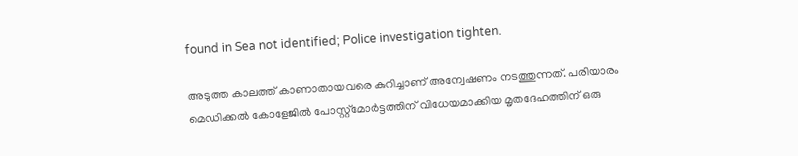found in Sea not identified; Police investigation tighten.

അടുത്ത കാലത്ത് കാണാതായവരെ കുറിച്ചാണ് അന്വേഷണം നടത്തുന്നത്. പരിയാരം മെഡിക്കല്‍ കോളേജില്‍ പോസ്റ്റ്‌മോര്‍ട്ടത്തിന് വിധേയമാക്കിയ മൃതദേഹത്തിന് ഒരു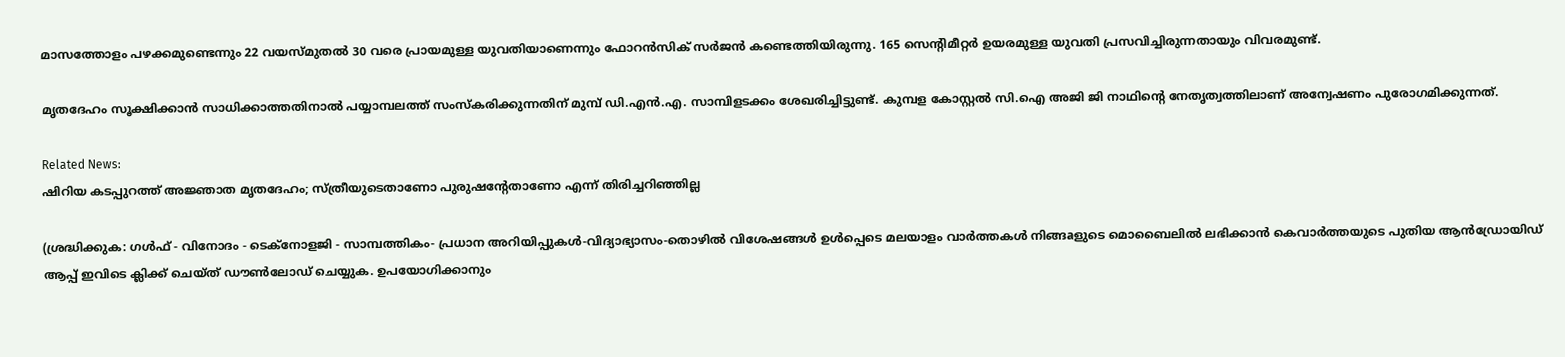മാസത്തോളം പഴക്കമുണ്ടെന്നും 22 വയസ്മുതല്‍ 30 വരെ പ്രായമുള്ള യുവതിയാണെന്നും ഫോറന്‍സിക് സര്‍ജന്‍ കണ്ടെത്തിയിരുന്നു. 165 സെന്റിമീറ്റര്‍ ഉയരമുള്ള യുവതി പ്രസവിച്ചിരുന്നതായും വിവരമുണ്ട്.

മൃതദേഹം സൂക്ഷിക്കാന്‍ സാധിക്കാത്തതിനാല്‍ പയ്യാമ്പലത്ത് സംസ്‌കരിക്കുന്നതിന് മുമ്പ് ഡി.എന്‍.എ. സാമ്പിളടക്കം ശേഖരിച്ചിട്ടുണ്ട്. കുമ്പള കോസ്റ്റല്‍ സി.ഐ അജി ജി നാഥിന്റെ നേതൃത്വത്തിലാണ് അന്വേഷണം പുരോഗമിക്കുന്നത്.

Related News:
ഷിറിയ കടപ്പുറത്ത് അജ്ഞാത മൃതദേഹം; സ്ത്രീയുടെതാണോ പുരുഷന്റേതാണോ എന്ന് തിരിച്ചറിഞ്ഞില്ല

(ശ്രദ്ധിക്കുക: ഗൾഫ് - വിനോദം - ടെക്നോളജി - സാമ്പത്തികം- പ്രധാന അറിയിപ്പുകൾ-വിദ്യാഭ്യാസം-തൊഴിൽ വിശേഷങ്ങൾ ഉൾപ്പെടെ മലയാളം വാർത്തകൾ നിങ്ങaളുടെ മൊബൈലിൽ ലഭിക്കാൻ കെവാർത്തയുടെ പുതിയ ആൻഡ്രോയിഡ് ആപ്പ് ഇവിടെ ക്ലിക്ക് ചെയ്ത് ഡൗൺലോഡ് ചെയ്യുക. ഉപയോഗിക്കാനും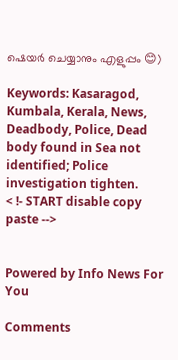ഷെയർ ചെയ്യാനും എളുപ്പം 😊)

Keywords: Kasaragod, Kumbala, Kerala, News, Deadbody, Police, Dead body found in Sea not identified; Police investigation tighten.
< !- START disable copy paste -->


Powered by Info News For You

Comments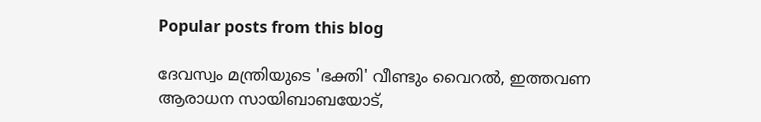Popular posts from this blog

ദേവസ്വം മന്ത്രിയുടെ 'ഭക്തി' വീണ്ടും വൈറല്‍, ഇത്തവണ ആരാധന സായിബാബയോട്,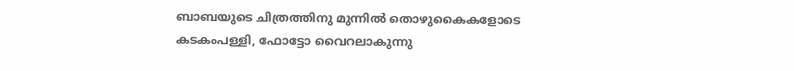ബാബയുടെ ചിത്രത്തിനു മുന്നില്‍ തൊഴുകൈകളോടെ കടകംപള്ളി, ഫോട്ടോ വൈറലാകുന്നു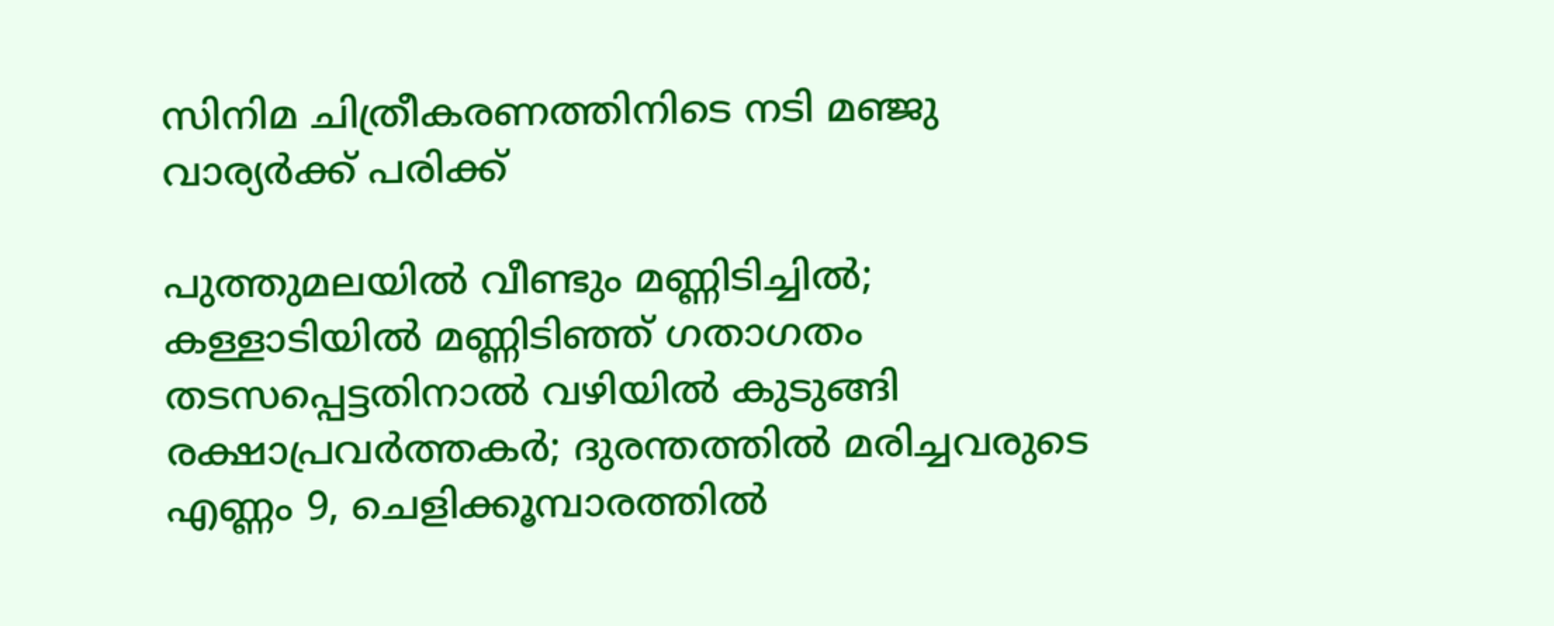സിനിമ ചിത്രീകരണത്തിനിടെ നടി മഞ്ജു വാര്യര്‍ക്ക് പരിക്ക്

പുത്തുമലയില്‍ വീണ്ടും മണ്ണിടിച്ചില്‍; കള്ളാടിയില്‍ മണ്ണിടിഞ്ഞ് ഗതാഗതം തടസപ്പെട്ടതിനാല്‍ വഴിയില്‍ കുടുങ്ങി രക്ഷാപ്രവര്‍ത്തകര്‍; ദുരന്തത്തില്‍ മരിച്ചവരുടെ എണ്ണം 9, ചെളിക്കൂമ്പാരത്തില്‍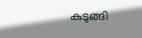കുടുങ്ങി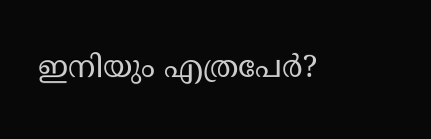ഇനിയും എത്രപേര്‍?